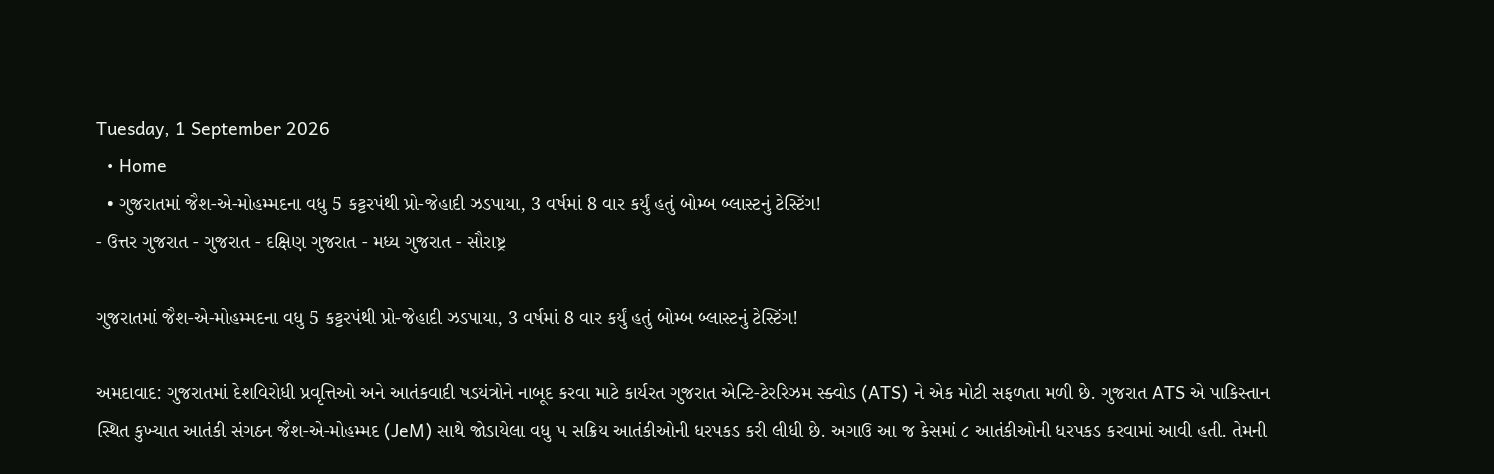Tuesday, 1 September 2026
  • Home
  • ગુજરાતમાં જૈશ-એ-મોહમ્મદના વધુ 5 કટ્ટરપંથી પ્રો-જેહાદી ઝડપાયા, 3 વર્ષમાં 8 વાર કર્યું હતું બોમ્બ બ્લાસ્ટનું ટેસ્ટિંગ!
- ઉત્તર ગુજરાત - ગુજરાત - દક્ષિણ ગુજરાત - મધ્ય ગુજરાત - સૌરાષ્ટ્ર

ગુજરાતમાં જૈશ-એ-મોહમ્મદના વધુ 5 કટ્ટરપંથી પ્રો-જેહાદી ઝડપાયા, 3 વર્ષમાં 8 વાર કર્યું હતું બોમ્બ બ્લાસ્ટનું ટેસ્ટિંગ!

અમદાવાદ: ગુજરાતમાં દેશવિરોધી પ્રવૃત્તિઓ અને આતંકવાદી ષડયંત્રોને નાબૂદ કરવા માટે કાર્યરત ગુજરાત એન્ટિ-ટેરરિઝમ સ્ક્વોડ (ATS) ને એક મોટી સફળતા મળી છે. ગુજરાત ATS એ પાકિસ્તાન સ્થિત કુખ્યાત આતંકી સંગઠન જૈશ-એ-મોહમ્મદ (JeM) સાથે જોડાયેલા વધુ ૫ સક્રિય આતંકીઓની ધરપકડ કરી લીધી છે. અગાઉ આ જ કેસમાં ૮ આતંકીઓની ધરપકડ કરવામાં આવી હતી. તેમની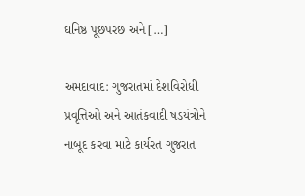ઘનિષ્ઠ પૂછપરછ અને […]

અમદાવાદ: ગુજરાતમાં દેશવિરોધી પ્રવૃત્તિઓ અને આતંકવાદી ષડયંત્રોને નાબૂદ કરવા માટે કાર્યરત ગુજરાત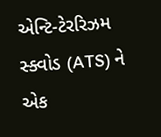એન્ટિ-ટેરરિઝમ સ્ક્વોડ (ATS) ને એક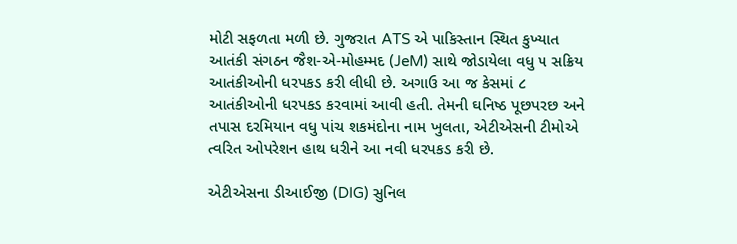મોટી સફળતા મળી છે. ગુજરાત ATS એ પાકિસ્તાન સ્થિત કુખ્યાત આતંકી સંગઠન જૈશ-એ-મોહમ્મદ (JeM) સાથે જોડાયેલા વધુ ૫ સક્રિય આતંકીઓની ધરપકડ કરી લીધી છે. અગાઉ આ જ કેસમાં ૮ આતંકીઓની ધરપકડ કરવામાં આવી હતી. તેમની ઘનિષ્ઠ પૂછપરછ અને તપાસ દરમિયાન વધુ પાંચ શકમંદોના નામ ખુલતા, એટીએસની ટીમોએ ત્વરિત ઓપરેશન હાથ ધરીને આ નવી ધરપકડ કરી છે.

એટીએસના ડીઆઈજી (DIG) સુનિલ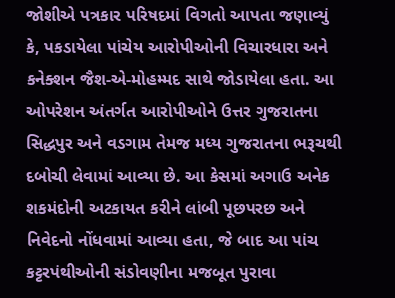જોશીએ પત્રકાર પરિષદમાં વિગતો આપતા જણાવ્યું કે, પકડાયેલા પાંચેય આરોપીઓની વિચારધારા અને કનેક્શન જૈશ-એ-મોહમ્મદ સાથે જોડાયેલા હતા. આ ઓપરેશન અંતર્ગત આરોપીઓને ઉત્તર ગુજરાતના સિદ્ધપુર અને વડગામ તેમજ મધ્ય ગુજરાતના ભરૂચથી દબોચી લેવામાં આવ્યા છે. આ કેસમાં અગાઉ અનેક શકમંદોની અટકાયત કરીને લાંબી પૂછપરછ અને નિવેદનો નોંધવામાં આવ્યા હતા, જે બાદ આ પાંચ કટ્ટરપંથીઓની સંડોવણીના મજબૂત પુરાવા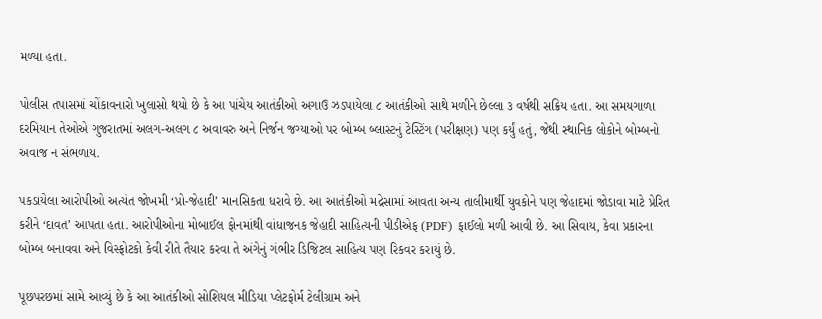મળ્યા હતા.

પોલીસ તપાસમાં ચોંકાવનારો ખુલાસો થયો છે કે આ પાંચેય આતંકીઓ અગાઉ ઝડપાયેલા ૮ આતંકીઓ સાથે મળીને છેલ્લા ૩ વર્ષથી સક્રિય હતા. આ સમયગાળા દરમિયાન તેઓએ ગુજરાતમાં અલગ-અલગ ૮ અવાવરુ અને નિર્જન જગ્યાઓ પર બોમ્બ બ્લાસ્ટનું ટેસ્ટિંગ (પરીક્ષણ) પણ કર્યું હતું, જેથી સ્થાનિક લોકોને બોમ્બનો અવાજ ન સંભળાય.

પકડાયેલા આરોપીઓ અત્યંત જોખમી ‘પ્રો-જેહાદી’ માનસિકતા ધરાવે છે. આ આતંકીઓ મદ્રેસામાં આવતા અન્ય તાલીમાર્થી યુવકોને પણ જેહાદમાં જોડાવા માટે પ્રેરિત કરીને ‘દાવત’ આપતા હતા. આરોપીઓના મોબાઈલ ફોનમાંથી વાંધાજનક જેહાદી સાહિત્યની પીડીએફ (PDF) ફાઈલો મળી આવી છે. આ સિવાય, કેવા પ્રકારના બોમ્બ બનાવવા અને વિસ્ફોટકો કેવી રીતે તૈયાર કરવા તે અંગેનું ગંભીર ડિજિટલ સાહિત્ય પણ રિકવર કરાયું છે.

પૂછપરછમાં સામે આવ્યું છે કે આ આતંકીઓ સોશિયલ મીડિયા પ્લેટફોર્મ ટેલીગ્રામ અને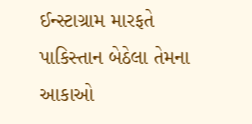ઈન્સ્ટાગ્રામ મારફતે પાકિસ્તાન બેઠેલા તેમના આકાઓ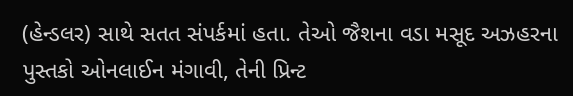(હેન્ડલર) સાથે સતત સંપર્કમાં હતા. તેઓ જૈશના વડા મસૂદ અઝહરના પુસ્તકો ઓનલાઈન મંગાવી, તેની પ્રિન્ટ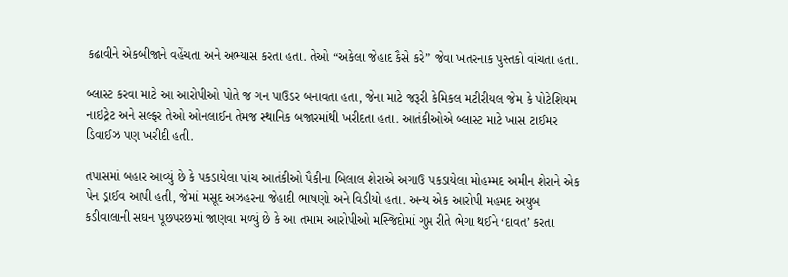કઢાવીને એકબીજાને વહેંચતા અને અભ્યાસ કરતા હતા. તેઓ “અકેલા જેહાદ કૈસે કરે” જેવા ખતરનાક પુસ્તકો વાંચતા હતા.

બ્લાસ્ટ કરવા માટે આ આરોપીઓ પોતે જ ગન પાઉડર બનાવતા હતા, જેના માટે જરૂરી કેમિકલ મટીરીયલ જેમ કે પોટેશિયમ નાઇટ્રેટ અને સલ્ફર તેઓ ઓનલાઈન તેમજ સ્થાનિક બજારમાંથી ખરીદતા હતા. આતંકીઓએ બ્લાસ્ટ માટે ખાસ ટાઈમર ડિવાઈઝ પણ ખરીદી હતી.

તપાસમાં બહાર આવ્યું છે કે પકડાયેલા પાંચ આતંકીઓ પૈકીના બિલાલ શેરાએ અગાઉ પકડાયેલા મોહમ્મદ અમીન શેરાને એક પેન ડ્રાઈવ આપી હતી, જેમાં મસૂદ અઝહરના જેહાદી ભાષણો અને વિડીયો હતા. અન્ય એક આરોપી મહમદ અયુબ કડીવાલાની સઘન પૂછપરછમાં જાણવા મળ્યું છે કે આ તમામ આરોપીઓ મસ્જિદોમાં ગુપ્ત રીતે ભેગા થઈને ‘દાવત’ કરતા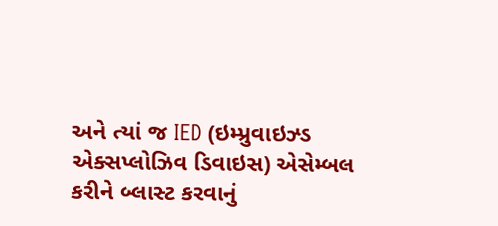અને ત્યાં જ IED (ઇમ્પ્રુવાઇઝ્ડ એક્સપ્લોઝિવ ડિવાઇસ) એસેમ્બલ કરીને બ્લાસ્ટ કરવાનું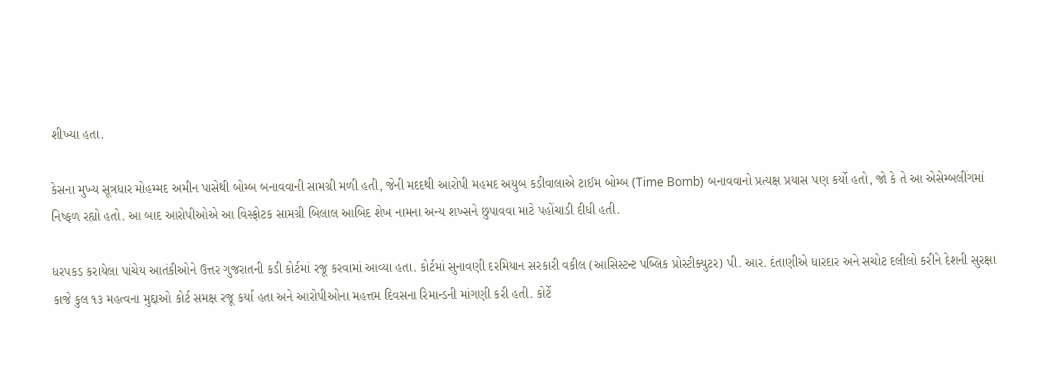શીખ્યા હતા.

કેસના મુખ્ય સૂત્રધાર મોહમ્મદ અમીન પાસેથી બોમ્બ બનાવવાની સામગ્રી મળી હતી, જેની મદદથી આરોપી મહમદ અયુબ કડીવાલાએ ટાઈમ બોમ્બ (Time Bomb) બનાવવાનો પ્રત્યક્ષ પ્રયાસ પણ કર્યો હતો, જો કે તે આ એસેમ્બલીંગમાં નિષ્ફળ રહ્યો હતો. આ બાદ આરોપીઓએ આ વિસ્ફોટક સામગ્રી બિલાલ આબિદ શેખ નામના અન્ય શખ્સને છુપાવવા માટે પહોંચાડી દીધી હતી.

ધરપકડ કરાયેલા પાંચેય આતંકીઓને ઉત્તર ગુજરાતની કડી કોર્ટમાં રજૂ કરવામાં આવ્યા હતા. કોર્ટમાં સુનાવણી દરમિયાન સરકારી વકીલ (આસિસ્ટન્ટ પબ્લિક પ્રોસ્ટીક્યુટર) પી. આર. દંતાણીએ ધારદાર અને સચોટ દલીલો કરીને દેશની સુરક્ષા કાજે કુલ ૧૩ મહત્વના મુદ્દાઓ કોર્ટ સમક્ષ રજૂ કર્યા હતા અને આરોપીઓના મહત્તમ દિવસના રિમાન્ડની માંગણી કરી હતી. કોર્ટે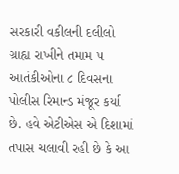સરકારી વકીલની દલીલો ગ્રાહ્ય રાખીને તમામ ૫ આતંકીઓના ૮ દિવસના પોલીસ રિમાન્ડ મંજૂર કર્યા છે. હવે એટીએસ એ દિશામાં તપાસ ચલાવી રહી છે કે આ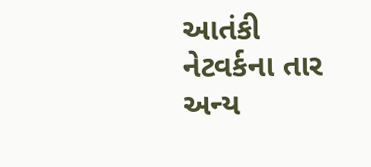આતંકી નેટવર્કના તાર અન્ય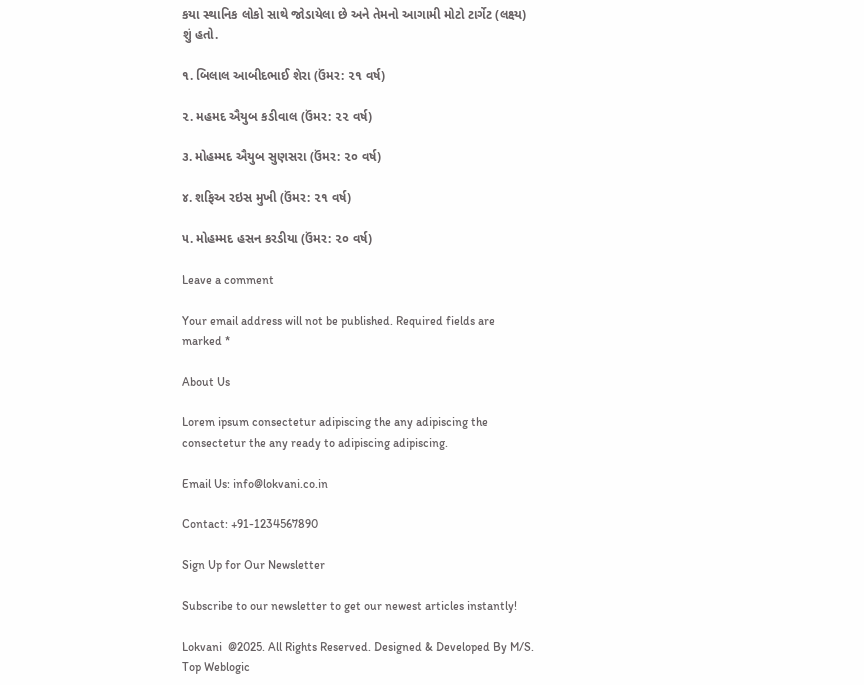કયા સ્થાનિક લોકો સાથે જોડાયેલા છે અને તેમનો આગામી મોટો ટાર્ગેટ (લક્ષ્ય) શું હતો.

૧. બિલાલ આબીદભાઈ શેરા (ઉંમર: ૨૧ વર્ષ)

૨. મહમદ ઐયુબ કડીવાલ (ઉંમર: ૨૨ વર્ષ)

૩. મોહમ્મદ ઐયુબ સુણસરા (ઉંમર: ૨૦ વર્ષ)

૪. શફિઅ રઇસ મુખી (ઉંમર: ૨૧ વર્ષ)

૫. મોહમ્મદ હસન કરડીયા (ઉંમર: ૨૦ વર્ષ)

Leave a comment

Your email address will not be published. Required fields are marked *

About Us

Lorem ipsum consectetur adipiscing the any adipiscing the consectetur the any ready to adipiscing adipiscing.

Email Us: info@lokvani.co.in

Contact: +91-1234567890

Sign Up for Our Newsletter

Subscribe to our newsletter to get our newest articles instantly!

Lokvani  @2025. All Rights Reserved. Designed & Developed By M/S. Top Weblogic